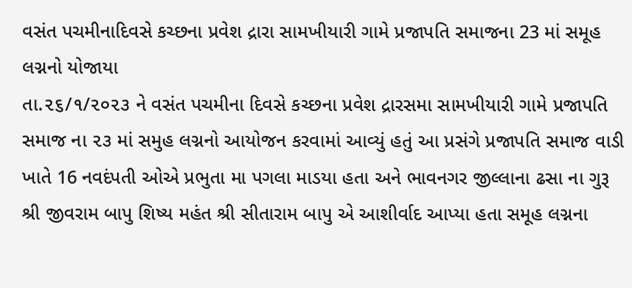વસંત પચમીનાદિવસે કચ્છના પ્રવેશ દ્રારા સામખીયારી ગામે પ્રજાપતિ સમાજના 23 માં સમૂહ લગ્નનો યોજાયા
તા.૨૬/૧/૨૦૨૩ ને વસંત પચમીના દિવસે કચ્છના પ્રવેશ દ્રારસમા સામખીયારી ગામે પ્રજાપતિ સમાજ ના ૨૩ માં સમુહ લગ્નનો આયોજન કરવામાં આવ્યું હતું આ પ્રસંગે પ્રજાપતિ સમાજ વાડી ખાતે 16 નવદંપતી ઓએ પ્રભુતા મા પગલા માડયા હતા અને ભાવનગર જીલ્લાના ઢસા ના ગુરૂ શ્રી જીવરામ બાપુ શિષ્ય મહંત શ્રી સીતારામ બાપુ એ આશીર્વાદ આપ્યા હતા સમૂહ લગ્નના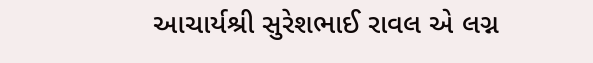આચાર્યશ્રી સુરેશભાઈ રાવલ એ લગ્ન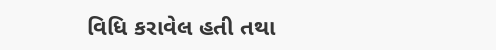વિધિ કરાવેલ હતી તથા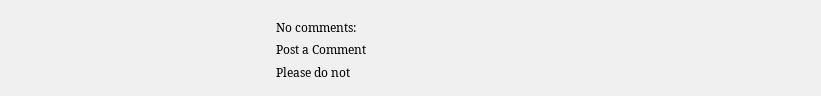No comments:
Post a Comment
Please do not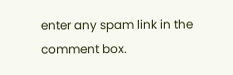enter any spam link in the comment box.